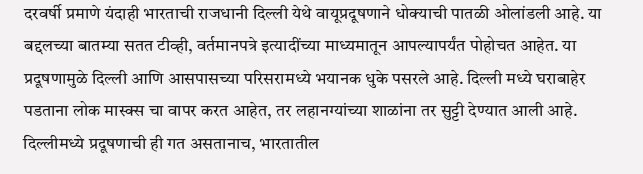दरवर्षी प्रमाणे यंदाही भारताची राजधानी दिल्ली येथे वायूप्रदूषणाने धोक्याची पातळी ओलांडली आहे. या बद्दलच्या बातम्या सतत टीव्ही, वर्तमानपत्रे इत्यादींच्या माध्यमातून आपल्यापर्यंत पोहोचत आहेत. या प्रदूषणामुळे दिल्ली आणि आसपासच्या परिसरामध्ये भयानक धुके पसरले आहे. दिल्ली मध्ये घराबाहेर पडताना लोक मास्क्स चा वापर करत आहेत, तर लहानग्यांच्या शाळांना तर सुट्टी देण्यात आली आहे. दिल्लीमध्ये प्रदूषणाची ही गत असतानाच, भारतातील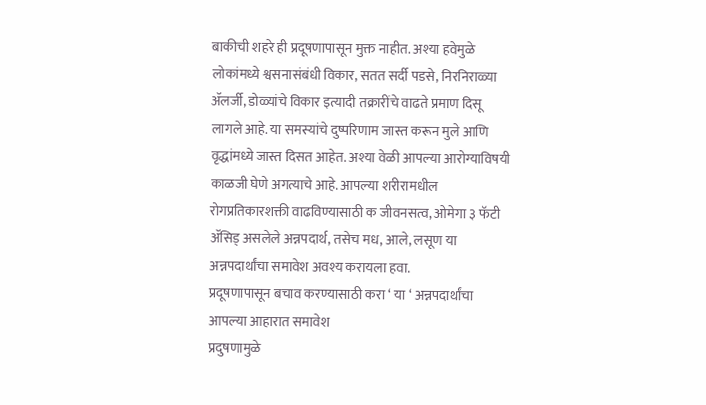बाकीची शहरे ही प्रदूषणापासून मुक्त नाहीत. अश्या हवेमुळे लोकांमध्ये श्वसनासंबंधी विकार, सतत सर्दी पडसे, निरनिराळ्या ॲलर्जी, डोळ्यांचे विकार इत्यादी तक्रारींचे वाढते प्रमाण दिसू लागले आहे. या समस्यांचे दुष्परिणाम जास्त करून मुले आणि वृद्धांमध्ये जास्त दिसत आहेत. अश्या वेळी आपल्या आरोग्याविषयी काळजी घेणे अगत्याचे आहे. आपल्या शरीरामधील रोगप्रतिकारशक्ती वाढविण्यासाठी क जीवनसत्व, ओमेगा ३ फॅटी ॲसिड् असलेले अन्नपदार्थ, तसेच मध, आले, लसूण या अन्नपदार्थांचा समावेश अवश्य करायला हवा.
प्रदूषणापासून बचाव करण्यासाठी करा ‘ या ‘ अन्नपदार्थांचा आपल्या आहारात समावेश
प्रदुषणामुळे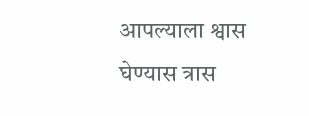आपल्याला श्वास घेण्यास त्रास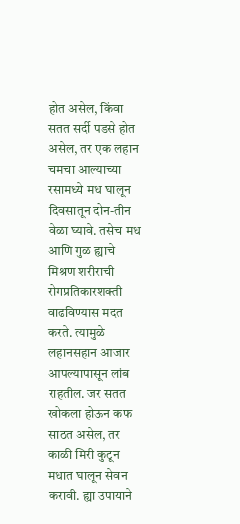होत असेल, किंवा सतत सर्दी पडसे होत असेल, तर एक लहान चमचा आल्याच्या रसामध्ये मध घालून दिवसातून दोन-तीन वेळा घ्यावे. तसेच मध आणि गुळ ह्याचे मिश्रण शरीराची रोगप्रतिकारशक्ती वाढविण्यास मदत करते. त्यामुळे लहानसहान आजार आपल्यापासून लांब राहतील. जर सतत खोकला होऊन कफ साठत असेल, तर काळी मिरी कुटून मधात घालून सेवन करावी. ह्या उपायाने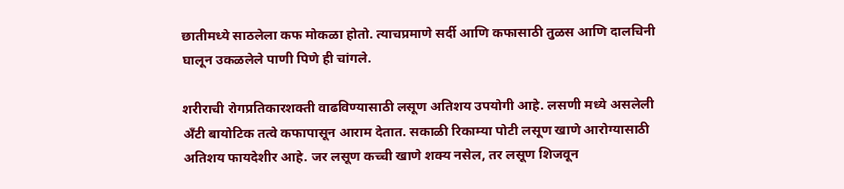छातीमध्ये साठलेला कफ मोकळा होतो. त्याचप्रमाणे सर्दी आणि कफासाठी तुळस आणि दालचिनी घालून उकळलेले पाणी पिणे ही चांगले.

शरीराची रोगप्रतिकारशक्ती वाढविण्यासाठी लसूण अतिशय उपयोगी आहे. लसणी मध्ये असलेली अँटी बायोटिक तत्वे कफापासून आराम देतात. सकाळी रिकाम्या पोटी लसूण खाणे आरोग्यासाठी अतिशय फायदेशीर आहे. जर लसूण कच्ची खाणे शक्य नसेल, तर लसूण शिजवून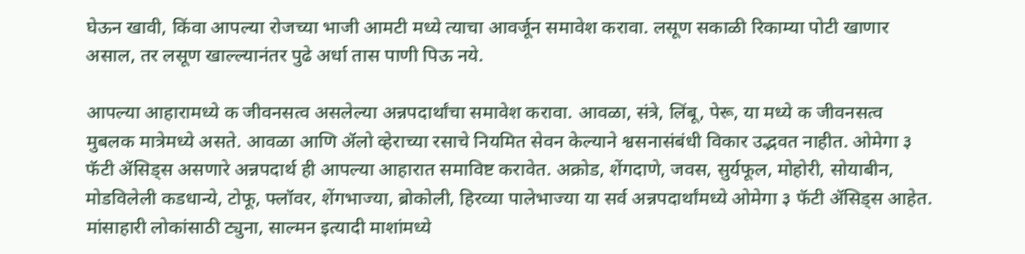घेऊन खावी, किंवा आपल्या रोजच्या भाजी आमटी मध्ये त्याचा आवर्जून समावेश करावा. लसूण सकाळी रिकाम्या पोटी खाणार असाल, तर लसूण खाल्ल्यानंतर पुढे अर्धा तास पाणी पिऊ नये.

आपल्या आहारामध्ये क जीवनसत्व असलेल्या अन्नपदार्थांचा समावेश करावा. आवळा, संत्रे, लिंबू, पेरू, या मध्ये क जीवनसत्व मुबलक मात्रेमध्ये असते. आवळा आणि ॲलो व्हेराच्या रसाचे नियमित सेवन केल्याने श्वसनासंबंधी विकार उद्भवत नाहीत. ओमेगा ३ फॅटी ॲसिड्स असणारे अन्नपदार्थ ही आपल्या आहारात समाविष्ट करावेत. अक्रोड, शेंगदाणे, जवस, सुर्यफूल, मोहोरी, सोयाबीन, मोडविलेली कडधान्ये, टोफू, फ्लॉवर, शेंगभाज्या, ब्रोकोली, हिरव्या पालेभाज्या या सर्व अन्नपदार्थांमध्ये ओमेगा ३ फॅटी ॲसिड्स आहेत. मांसाहारी लोकांसाठी ट्युना, साल्मन इत्यादी माशांमध्ये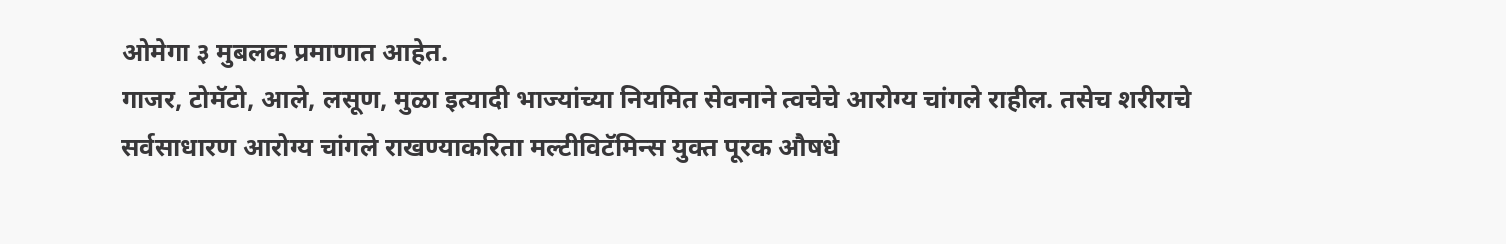ओमेगा ३ मुबलक प्रमाणात आहेत.
गाजर, टोमॅटो, आले, लसूण, मुळा इत्यादी भाज्यांच्या नियमित सेवनाने त्वचेचे आरोग्य चांगले राहील. तसेच शरीराचे सर्वसाधारण आरोग्य चांगले राखण्याकरिता मल्टीविटॅमिन्स युक्त पूरक औषधे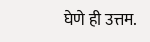घेणे ही उत्तम.